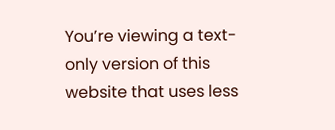You’re viewing a text-only version of this website that uses less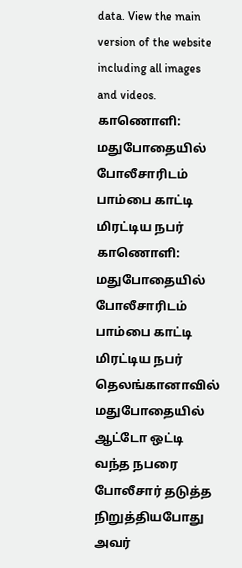data. View the main version of the website including all images and videos.
காணொளி: மதுபோதையில் போலீசாரிடம் பாம்பை காட்டி மிரட்டிய நபர்
காணொளி: மதுபோதையில் போலீசாரிடம் பாம்பை காட்டி மிரட்டிய நபர்
தெலங்கானாவில் மதுபோதையில் ஆட்டோ ஒட்டி வந்த நபரை போலீசார் தடுத்த நிறுத்தியபோது அவர்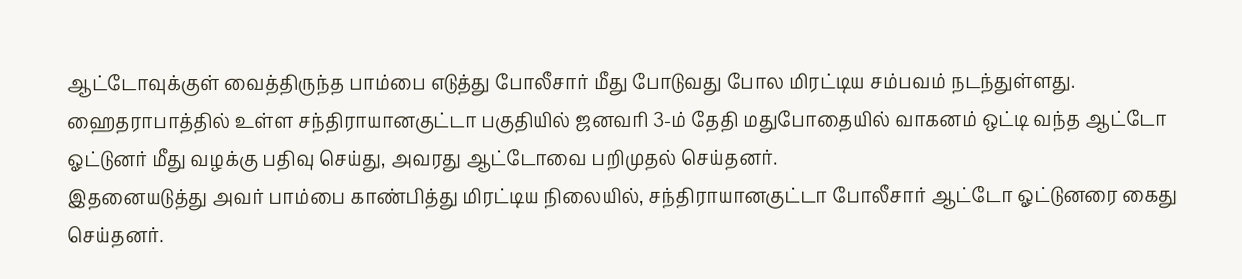ஆட்டோவுக்குள் வைத்திருந்த பாம்பை எடுத்து போலீசார் மீது போடுவது போல மிரட்டிய சம்பவம் நடந்துள்ளது.
ஹைதராபாத்தில் உள்ள சந்திராயானகுட்டா பகுதியில் ஜனவரி 3-ம் தேதி மதுபோதையில் வாகனம் ஒட்டி வந்த ஆட்டோ ஓட்டுனர் மீது வழக்கு பதிவு செய்து, அவரது ஆட்டோவை பறிமுதல் செய்தனர்.
இதனையடுத்து அவர் பாம்பை காண்பித்து மிரட்டிய நிலையில், சந்திராயானகுட்டா போலீசார் ஆட்டோ ஓட்டுனரை கைது செய்தனர்.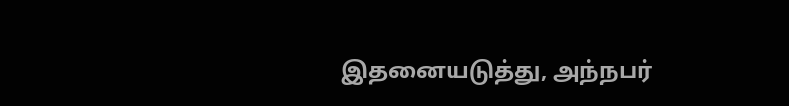இதனையடுத்து, அந்நபர்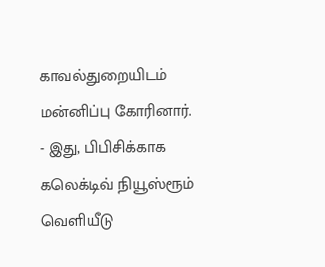காவல்துறையிடம் மன்னிப்பு கோரினார்.
- இது, பிபிசிக்காக கலெக்டிவ் நியூஸ்ரூம் வெளியீடு